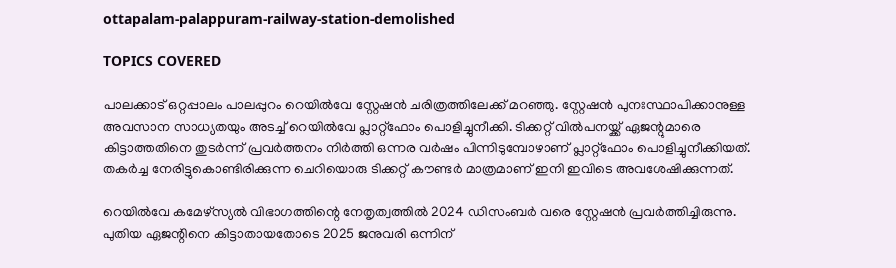ottapalam-palappuram-railway-station-demolished

TOPICS COVERED

പാലക്കാട് ഒറ്റപ്പാലം പാലപ്പുറം റെയിൽവേ സ്റ്റേഷൻ ചരിത്രത്തിലേക്ക് മറഞ്ഞു. സ്റ്റേഷൻ പുനഃസ്ഥാപിക്കാനുള്ള അവസാന സാധ്യതയും അടച്ച് റെയിൽവേ പ്ലാറ്റ്‌ഫോം പൊളിച്ചുനീക്കി. ടിക്കറ്റ് വിൽപനയ്ക്ക് ഏജന്റുമാരെ കിട്ടാത്തതിനെ തുടർന്ന് പ്രവർത്തനം നിർത്തി ഒന്നര വർഷം പിന്നിടുമ്പോഴാണ് പ്ലാറ്റ്‌ഫോം പൊളിച്ചുനീക്കിയത്. തകർച്ച നേരിട്ടുകൊണ്ടിരിക്കുന്ന ചെറിയൊരു ടിക്കറ്റ് കൗണ്ടർ മാത്രമാണ് ഇനി ഇവിടെ അവശേഷിക്കുന്നത്.

റെയിൽവേ കമേഴ്‌സ്യൽ വിഭാഗത്തിന്റെ നേതൃത്വത്തിൽ 2024 ഡിസംബർ വരെ സ്റ്റേഷൻ പ്രവർത്തിച്ചിരുന്നു. പുതിയ ഏജന്റിനെ കിട്ടാതായതോടെ 2025 ജനുവരി ഒന്നിന്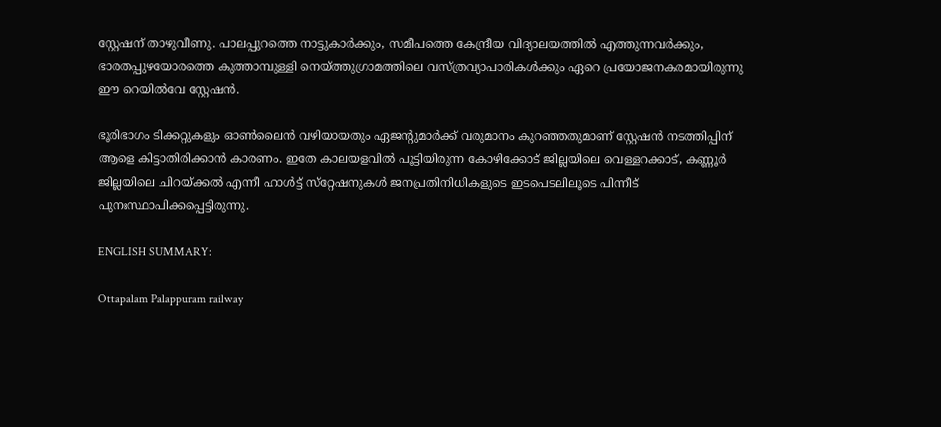സ്റ്റേഷന് താഴുവീണു. പാലപ്പുറത്തെ നാട്ടുകാർക്കും, സമീപത്തെ കേന്ദ്രീയ വിദ്യാലയത്തിൽ എത്തുന്നവർക്കും, ഭാരതപ്പുഴയോരത്തെ കുത്താമ്പുള്ളി നെയ്ത്തുഗ്രാമത്തിലെ വസ്ത്രവ്യാപാരികൾക്കും ഏറെ പ്രയോജനകരമായിരുന്നു ഈ റെയിൽവേ സ്റ്റേഷൻ.

ഭൂരിഭാഗം ടിക്കറ്റുകളും ഓൺലൈൻ വഴിയായതും ഏജന്റുമാർക്ക് വരുമാനം കുറഞ്ഞതുമാണ് സ്റ്റേഷൻ നടത്തിപ്പിന് ആളെ കിട്ടാതിരിക്കാൻ കാരണം. ഇതേ കാലയളവിൽ പൂട്ടിയിരുന്ന കോഴിക്കോട് ജില്ലയിലെ വെള്ളറക്കാട്, കണ്ണൂർ ജില്ലയിലെ ചിറയ്ക്കൽ എന്നീ ഹാൾട്ട് സ്‌റ്റേഷനുകൾ ജനപ്രതിനിധികളുടെ ഇടപെടലിലൂടെ പിന്നീട് പുനഃസ്ഥാപിക്കപ്പെട്ടിരുന്നു.

ENGLISH SUMMARY:

Ottapalam Palappuram railway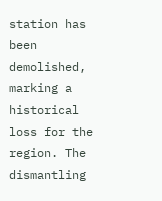station has been demolished, marking a historical loss for the region. The dismantling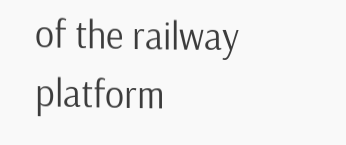of the railway platform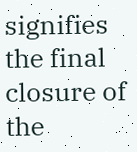signifies the final closure of the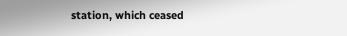station, which ceased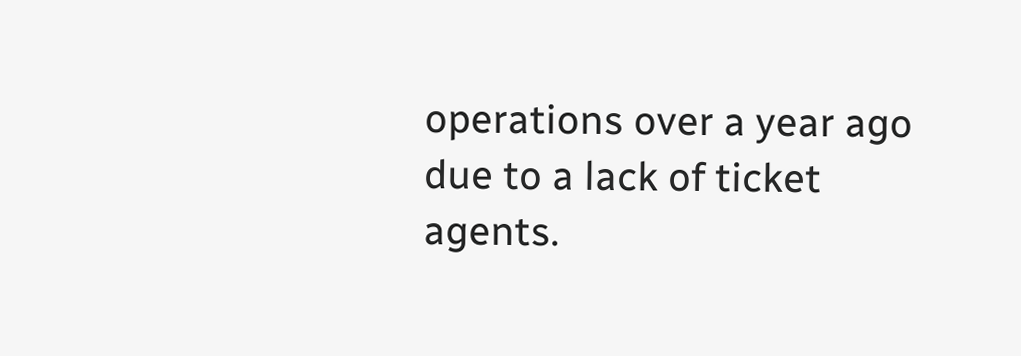operations over a year ago due to a lack of ticket agents.